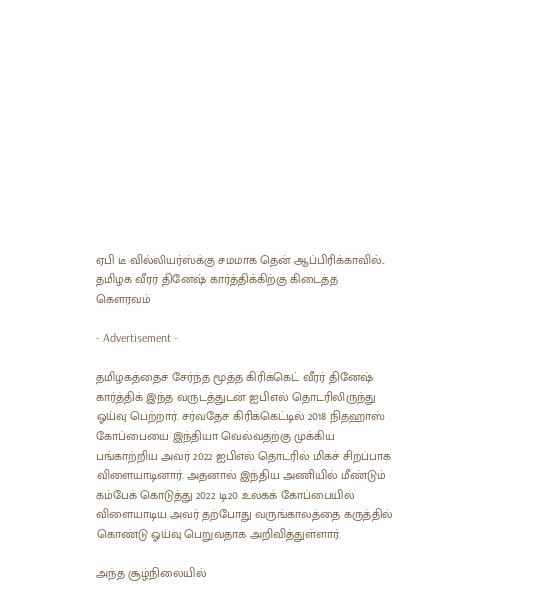ஏபி டீ வில்லியர்ஸ்க்கு சமமாக தென் ஆப்பிரிக்காவில்.. தமிழக வீரர் தினேஷ் கார்த்திக்கிற்கு கிடைத்த கெளரவம்

- Advertisement -

தமிழகத்தைச் சேர்ந்த மூத்த கிரிக்கெட் வீரர் தினேஷ் கார்த்திக் இந்த வருடத்துடன் ஐபிஎல் தொடரிலிருந்து ஓய்வு பெற்றார். சர்வதேச கிரிக்கெட்டில் 2018 நிதஹாஸ் கோப்பையை இந்தியா வெல்வதற்கு முக்கிய பங்காற்றிய அவர் 2022 ஐபிஎல் தொடரில் மிகச் சிறப்பாக விளையாடினார். அதனால் இந்திய அணியில் மீண்டும் கம்பேக் கொடுத்து 2022 டி20 உலகக் கோப்பையில் விளையாடிய அவர் தற்போது வருங்காலத்தை கருத்தில் கொண்டு ஓய்வு பெறுவதாக அறிவித்துள்ளார்.

அந்த சூழ்நிலையில்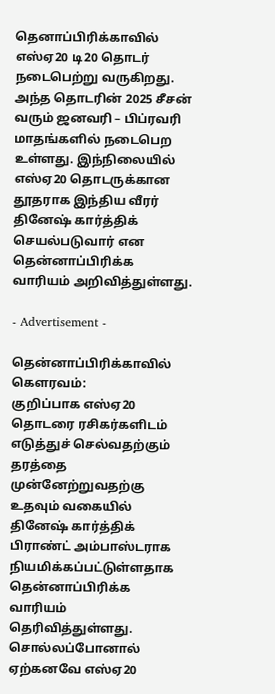தெனாப்பிரிக்காவில் எஸ்ஏ20 டி20 தொடர் நடைபெற்று வருகிறது. அந்த தொடரின் 2025 சீசன் வரும் ஜனவரி – பிப்ரவரி மாதங்களில் நடைபெற உள்ளது. இந்நிலையில் எஸ்ஏ20 தொடருக்கான தூதராக இந்திய வீரர் தினேஷ் கார்த்திக் செயல்படுவார் என தென்னாப்பிரிக்க வாரியம் அறிவித்துள்ளது.

- Advertisement -

தென்னாப்பிரிக்காவில் கெளரவம்:
குறிப்பாக எஸ்ஏ20 தொடரை ரசிகர்களிடம் எடுத்துச் செல்வதற்கும் தரத்தை முன்னேற்றுவதற்கு உதவும் வகையில் தினேஷ் கார்த்திக் பிராண்ட் அம்பாஸ்டராக நியமிக்கப்பட்டுள்ளதாக தென்னாப்பிரிக்க வாரியம் தெரிவித்துள்ளது. சொல்லப்போனால் ஏற்கனவே எஸ்ஏ20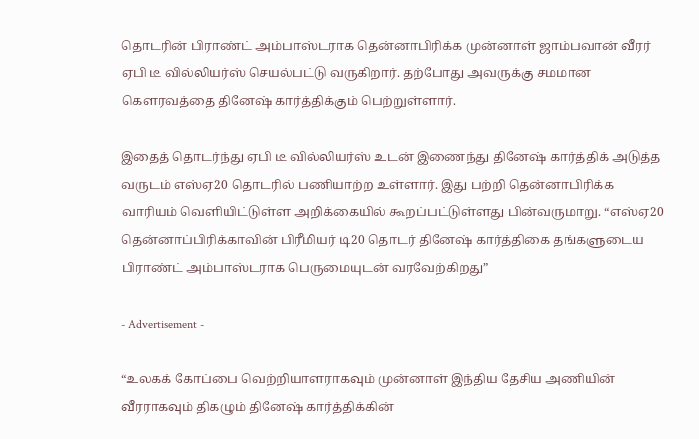தொடரின் பிராண்ட் அம்பாஸ்டராக தென்னாபிரிக்க முன்னாள் ஜாம்பவான் வீரர் ஏபி டீ வில்லியர்ஸ் செயல்பட்டு வருகிறார். தற்போது அவருக்கு சமமான கௌரவத்தை தினேஷ் கார்த்திக்கும் பெற்றுள்ளார்.

இதைத் தொடர்ந்து ஏபி டீ வில்லியர்ஸ் உடன் இணைந்து தினேஷ் கார்த்திக் அடுத்த வருடம் எஸ்ஏ20 தொடரில் பணியாற்ற உள்ளார். இது பற்றி தென்னாபிரிக்க வாரியம் வெளியிட்டுள்ள அறிக்கையில் கூறப்பட்டுள்ளது பின்வருமாறு. “எஸ்ஏ20 தென்னாப்பிரிக்காவின் பிரீமியர் டி20 தொடர் தினேஷ் கார்த்திகை தங்களுடைய பிராண்ட் அம்பாஸ்டராக பெருமையுடன் வரவேற்கிறது”

- Advertisement -

“உலகக் கோப்பை வெற்றியாளராகவும் முன்னாள் இந்திய தேசிய அணியின் வீரராகவும் திகழும் தினேஷ் கார்த்திக்கின்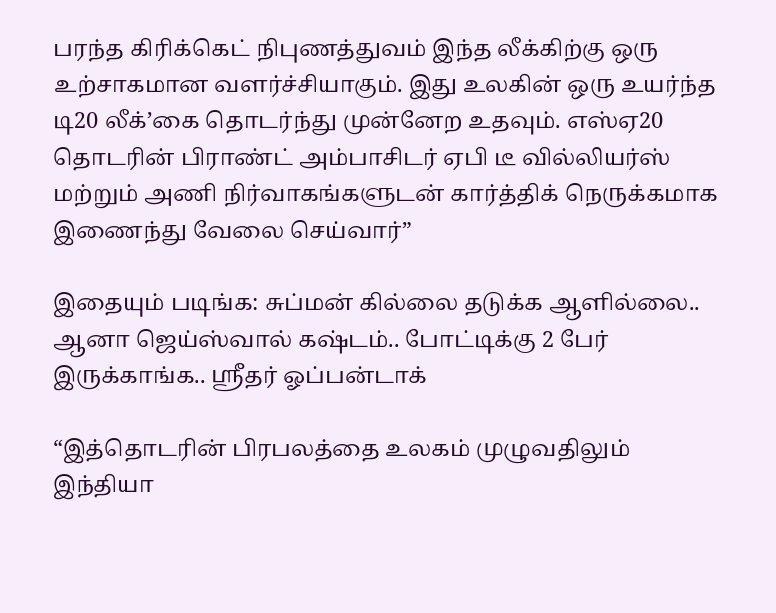பரந்த கிரிக்கெட் நிபுணத்துவம் இந்த லீக்கிற்கு ஒரு உற்சாகமான வளர்ச்சியாகும். இது உலகின் ஒரு உயர்ந்த டி20 லீக்’கை தொடர்ந்து முன்னேற உதவும். எஸ்ஏ20 தொடரின் பிராண்ட் அம்பாசிடர் ஏபி டீ வில்லியர்ஸ் மற்றும் அணி நிர்வாகங்களுடன் கார்த்திக் நெருக்கமாக இணைந்து வேலை செய்வார்”

இதையும் படிங்க: சுப்மன் கில்லை தடுக்க ஆளில்லை.. ஆனா ஜெய்ஸ்வால் கஷ்டம்.. போட்டிக்கு 2 பேர் இருக்காங்க.. ஸ்ரீதர் ஓப்பன்டாக்

“இத்தொடரின் பிரபலத்தை உலகம் முழுவதிலும் இந்தியா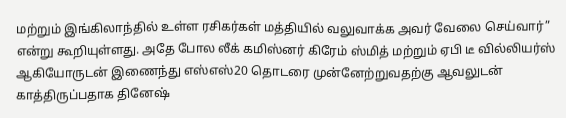மற்றும் இங்கிலாந்தில் உள்ள ரசிகர்கள் மத்தியில் வலுவாக்க அவர் வேலை செய்வார்” என்று கூறியுள்ளது. அதே போல லீக் கமிஸ்னர் கிரேம் ஸ்மித் மற்றும் ஏபி டீ வில்லியர்ஸ் ஆகியோருடன் இணைந்து எஸ்எஸ்20 தொடரை முன்னேற்றுவதற்கு ஆவலுடன் காத்திருப்பதாக தினேஷ்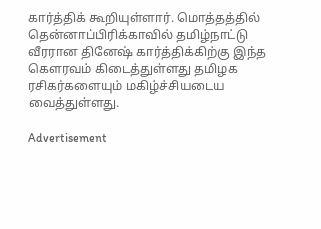கார்த்திக் கூறியுள்ளார். மொத்தத்தில் தென்னாப்பிரிக்காவில் தமிழ்நாட்டு வீரரான தினேஷ் கார்த்திக்கிற்கு இந்த கெளரவம் கிடைத்துள்ளது தமிழக ரசிகர்களையும் மகிழ்ச்சியடைய வைத்துள்ளது.

Advertisement